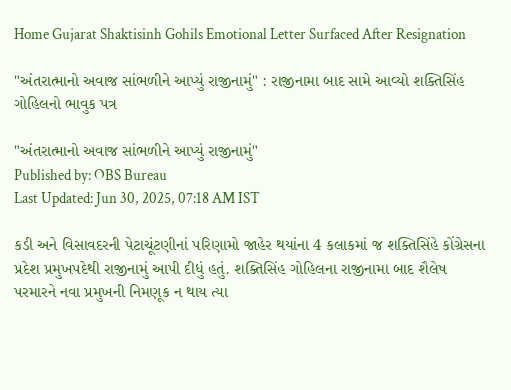Home Gujarat Shaktisinh Gohils Emotional Letter Surfaced After Resignation

"અંતરાત્માનો અવાજ સાંભળીને આપ્યું રાજીનામું" : રાજીનામા બાદ સામે આવ્યો શક્તિસિંહ ગોહિલનો ભાવુક પત્ર

"અંતરાત્માનો અવાજ સાંભળીને આપ્યું રાજીનામું"
Published by: OBS Bureau
Last Updated: Jun 30, 2025, 07:18 AM IST

કડી અને વિસાવદરની પેટાચૂંટણીનાં પરિણામો જાહેર થયાંના 4 કલાકમાં જ શક્તિસિંહે કોંગ્રેસના પ્રદેશ પ્રમુખપદેથી રાજીનામું આપી દીધું હતું. શક્તિસિંહ ગોહિલના રાજીનામા બાદ શૈલેષ પરમારને નવા પ્રમુખની નિમણૂક ન થાય ત્યા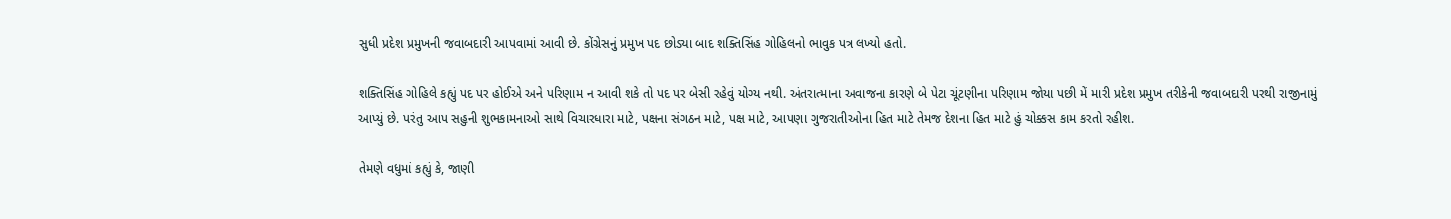સુધી પ્રદેશ પ્રમુખની જવાબદારી આપવામાં આવી છે. કોંગ્રેસનું પ્રમુખ પદ છોડ્યા બાદ શક્તિસિંહ ગોહિલનો ભાવુક પત્ર લખ્યો હતો.

શક્તિસિંહ ગોહિલે કહ્યું પદ પર હોઈએ અને પરિણામ ન આવી શકે તો પદ પર બેસી રહેવું યોગ્ય નથી. અંતરાત્માના અવાજના કારણે બે પેટા ચૂંટણીના પરિણામ જોયા પછી મેં મારી પ્રદેશ પ્રમુખ તરીકેની જવાબદારી પરથી રાજીનામું આપ્યું છે. પરંતુ આપ સહુની શુભકામનાઓ સાથે વિચારધારા માટે, પક્ષના સંગઠન માટે, પક્ષ માટે, આપણા ગુજરાતીઓના હિત માટે તેમજ દેશના હિત માટે હું ચોક્કસ કામ કરતો રહીશ.

તેમણે વધુમાં કહ્યું કે, જાણી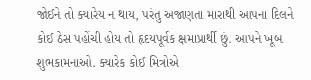જોઈને તો ક્યારેય ન થાય, પરંતુ અજાણતા મારાથી આપના દિલને કોઈ ઠેસ પહોંચી હોય તો હૃદયપૂર્વક ક્ષમાપ્રાર્થી છું. આપને ખૂબ શુભકામનાઓ. ક્યારેક કોઈ મિત્રોએ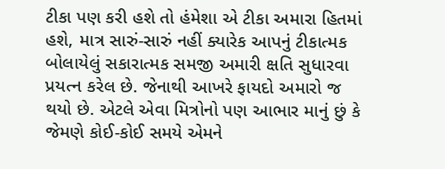ટીકા પણ કરી હશે તો હંમેશા એ ટીકા અમારા હિતમાં હશે, માત્ર સારું-સારું નહીં ક્યારેક આપનું ટીકાત્મક બોલાયેલું સકારાત્મક સમજી અમારી ક્ષતિ સુધારવા પ્રયત્ન કરેલ છે. જેનાથી આખરે ફાયદો અમારો જ થયો છે. એટલે એવા મિત્રોનો પણ આભાર માનું છું કે જેમણે કોઈ-કોઈ સમયે એમને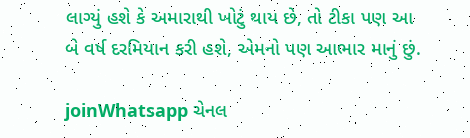લાગ્યું હશે કે અમારાથી ખોટું થાય છે, તો ટીકા પણ આ બે વર્ષ દરમિયાન કરી હશે, એમનો પણ આભાર માનું છું.

joinWhatsapp ચેનલ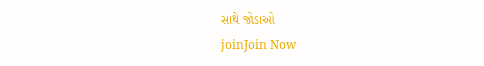સાથે જોડાઓ
joinJoin Now